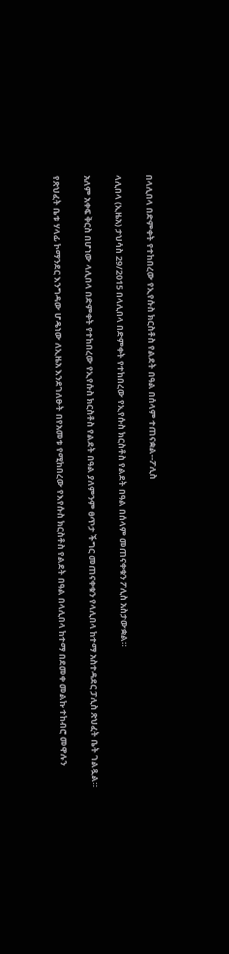በላሊበላ በድምቀት የተከበረው የኢየሱስ ክርስቶስ የልደት በዓል በሰላም ተጠናቋል--ፖሊስ

ላሊበላ (ኢዜአ) ታህሳስ 29/2015 በላሊበላ በድምቀት የተከበረው የኢየሱስ ክርስቶስ የልደት በዓል በሰላም መጠናቀቁን ፖሊስ አስታውቋል።

አለም አቀፍ ቅርስ በሆነው ላሊበላ በድምቀት የተከበረው የኢየሱስ ክርስቶስ የልደት በዓል ያለምንም ፀጥታ ችግር መጠናቀቁን የላሊበላ ከተማ አስተዳደር ፓሊስ ጽህፈት ቤት ገልጿል።

የጽህፈት ቤቱ ሃላፊ ኮማንደር እንግዳው ሆዴነው ለኢዜአ እንደገለፁት በየአመቱ የሚከበረው የእየሱስ ክርስቶስ የልደት በዓል በላሊበላ ከተማ በደመቀ መልኩ ተከብሮ መዋሉን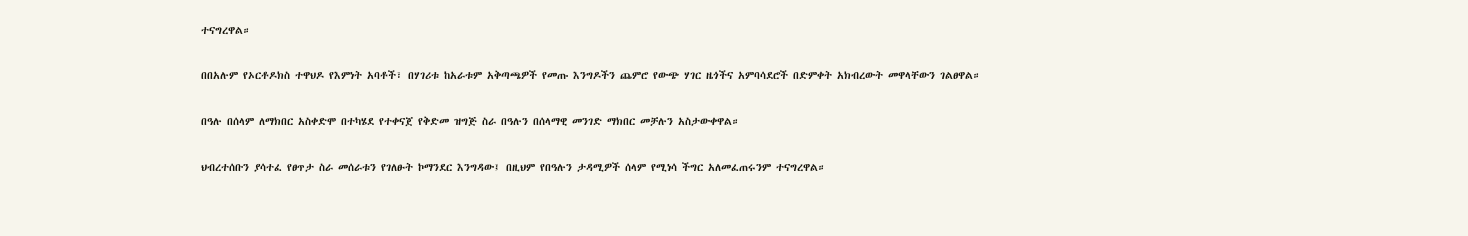ተናግረዋል።

በበአሉም የኦርቶዶክስ ተዋህዶ የእምነት አባቶች፣ በሃገሪቱ ከአራቱም አቅጣጫዎች የመጡ እንግዶችን ጨምሮ የውጭ ሃገር ዜጎችና አምባሳደሮች በድምቀት አክብረውት መዋላቸውን ገልፀዋል።

በዓሉ በሰላም ለማክበር አስቀድሞ በተካሄደ የተቀናጀ የቅድመ ዝግጅ ስራ በዓሉን በሰላማዊ መንገድ ማክበር መቻሉን አስታውቀዋል።

ህብረተሰቡን ያሳተፈ የፀጥታ ስራ መሰራቱን የገለፁት ኮማንደር እንግዳው፤ በዚህም የበዓሉን ታዳሚዎች ሰላም የሚነሳ ችግር አለመፈጠሩንም ተናግረዋል።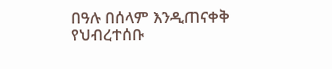በዓሉ በሰላም እንዲጠናቀቅ የህብረተሰቡ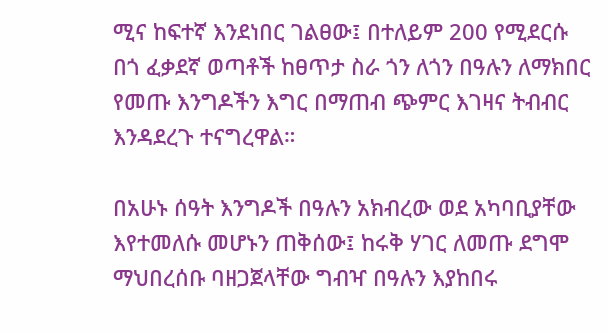ሚና ከፍተኛ እንደነበር ገልፀው፤ በተለይም 200 የሚደርሱ በጎ ፈቃደኛ ወጣቶች ከፀጥታ ስራ ጎን ለጎን በዓሉን ለማክበር የመጡ እንግዶችን እግር በማጠብ ጭምር እገዛና ትብብር እንዳደረጉ ተናግረዋል።

በአሁኑ ሰዓት እንግዶች በዓሉን አክብረው ወደ አካባቢያቸው እየተመለሱ መሆኑን ጠቅሰው፤ ከሩቅ ሃገር ለመጡ ደግሞ ማህበረሰቡ ባዘጋጀላቸው ግብዣ በዓሉን እያከበሩ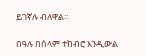ይገኛሉ ብለዋል።

በዓሉ በሰላም ተከብሮ እንዲውል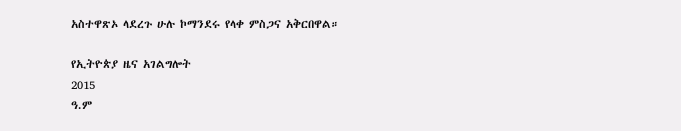አስተዋጽኦ ላደረጉ ሁሉ ኮማንደሩ የላቀ ምስጋና አቅርበዋል።

የኢትዮጵያ ዜና አገልግሎት
2015
ዓ.ም